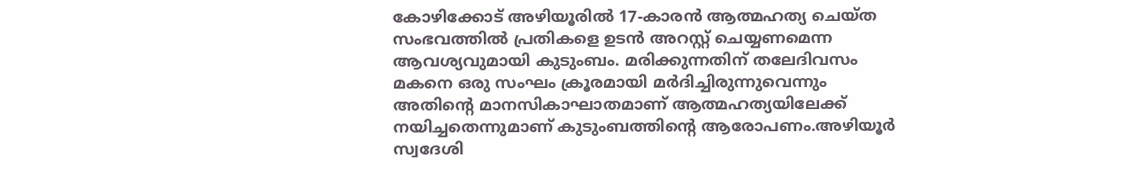കോഴിക്കോട് അഴിയൂരിൽ 17-കാരൻ ആത്മഹത്യ ചെയ്ത സംഭവത്തിൽ പ്രതികളെ ഉടൻ അറസ്റ്റ് ചെയ്യണമെന്ന ആവശ്യവുമായി കുടുംബം. മരിക്കുന്നതിന് തലേദിവസം മകനെ ഒരു സംഘം ക്രൂരമായി മർദിച്ചിരുന്നുവെന്നും അതിന്റെ മാനസികാഘാതമാണ് ആത്മഹത്യയിലേക്ക് നയിച്ചതെന്നുമാണ് കുടുംബത്തിന്റെ ആരോപണം.അഴിയൂർ സ്വദേശി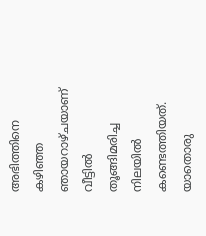അഭിത്തിനെ കഴിഞ്ഞ ഞായറാഴ്ചയാണ് വീട്ടിൽ തൂങ്ങിമരിച്ച നിലയിൽ കണ്ടെത്തിയത്. യാതൊരു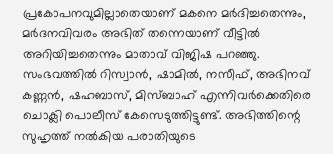പ്രകോപനവുമില്ലാതെയാണ് മകനെ മർദിച്ചതെന്നും, മർദനവിവരം അഭിത് തന്നെയാണ് വീട്ടിൽ അറിയിച്ചതെന്നും മാതാവ് വിജിഷ പറഞ്ഞു.
സംഭവത്തിൽ റിസ്വാൻ, ഷാമിൽ, നസീഫ്, അഭിനവ് കണ്ണൻ, ഷഹബാസ്, മിസ്ബാഹ് എന്നിവർക്കെതിരെ ചൊക്ലി പൊലീസ് കേസെടുത്തിട്ടുണ്ട്. അഭിത്തിന്റെ സുഹൃത്ത് നൽകിയ പരാതിയുടെ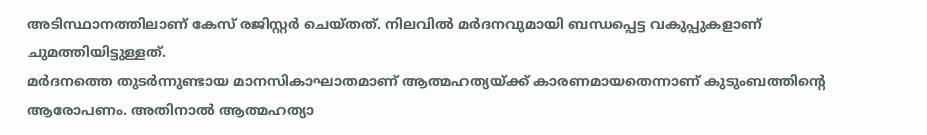അടിസ്ഥാനത്തിലാണ് കേസ് രജിസ്റ്റർ ചെയ്തത്. നിലവിൽ മർദനവുമായി ബന്ധപ്പെട്ട വകുപ്പുകളാണ് ചുമത്തിയിട്ടുള്ളത്.
മർദനത്തെ തുടർന്നുണ്ടായ മാനസികാഘാതമാണ് ആത്മഹത്യയ്ക്ക് കാരണമായതെന്നാണ് കുടുംബത്തിന്റെ ആരോപണം. അതിനാൽ ആത്മഹത്യാ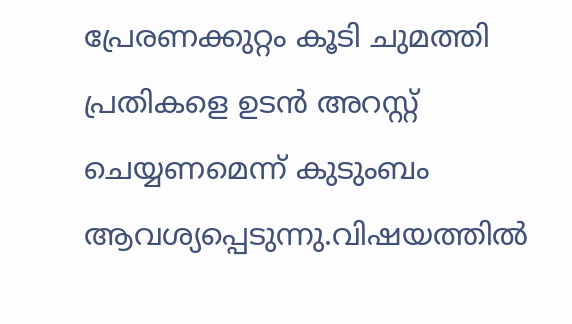പ്രേരണക്കുറ്റം കൂടി ചുമത്തി പ്രതികളെ ഉടൻ അറസ്റ്റ് ചെയ്യണമെന്ന് കുടുംബം ആവശ്യപ്പെടുന്നു.വിഷയത്തിൽ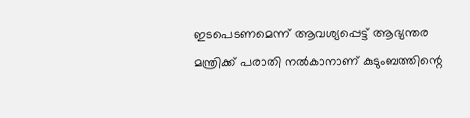ഇടപെടണമെന്ന് ആവശ്യപ്പെട്ട് ആഭ്യന്തര മന്ത്രിക്ക് പരാതി നൽകാനാണ് കുടുംബത്തിന്റെ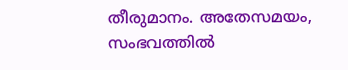തീരുമാനം. അതേസമയം, സംഭവത്തിൽ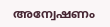അന്വേഷണം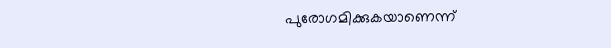പുരോഗമിക്കുകയാണെന്ന്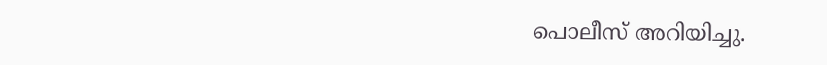പൊലീസ് അറിയിച്ചു.